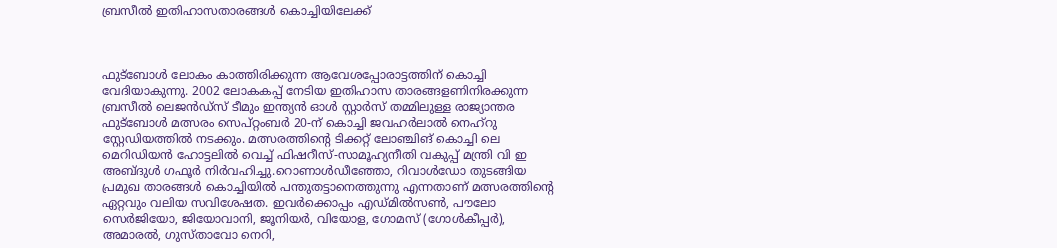ബ്രസീല്‍ ഇതിഹാസതാരങ്ങള്‍ കൊച്ചിയിലേക്ക്



ഫുട്‌ബോള്‍ ലോകം കാത്തിരിക്കുന്ന ആവേശപ്പോരാട്ടത്തിന് കൊച്ചി വേദിയാകുന്നു. 2002 ലോകകപ്പ് നേടിയ ഇതിഹാസ താരങ്ങളണിനിരക്കുന്ന ബ്രസീല്‍ ലെജന്‍ഡ്‌സ് ടീമും ഇന്ത്യന്‍ ഓള്‍ സ്റ്റാര്‍സ് തമ്മിലുള്ള രാജ്യാന്തര ഫുട്‌ബോള്‍ മത്സരം സെപ്റ്റംബര്‍ 20-ന് കൊച്ചി ജവഹര്‍ലാല്‍ നെഹ്റു സ്റ്റേഡിയത്തില്‍ നടക്കും. മത്സരത്തിന്റെ ടിക്കറ്റ് ലോഞ്ചിങ് കൊച്ചി ലെ മെറിഡിയന്‍ ഹോട്ടലില്‍ വെച്ച് ഫിഷറീസ്-സാമൂഹ്യനീതി വകുപ്പ് മന്ത്രി വി ഇ അബ്ദുള്‍ ഗഫൂര്‍ നിര്‍വഹിച്ചു.റൊണാള്‍ഡീഞ്ഞോ, റിവാള്‍ഡോ തുടങ്ങിയ പ്രമുഖ താരങ്ങള്‍ കൊച്ചിയില്‍ പന്തുതട്ടാനെത്തുന്നു എന്നതാണ് മത്സരത്തിന്റെ ഏറ്റവും വലിയ സവിശേഷത. ഇവര്‍ക്കൊപ്പം എഡ്മില്‍സണ്‍, പൗലോ സെര്‍ജിയോ, ജിയോവാനി, ജൂനിയര്‍, വിയോള, ഗോമസ് (ഗോള്‍കീപ്പര്‍), അമാരല്‍, ഗുസ്താവോ നെറി,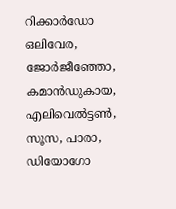റിക്കാര്‍ഡോ ഒലിവേര, ജോര്‍ജീഞ്ഞോ, കമാന്‍ഡുകായ, എലിവെല്‍ട്ടണ്‍, സൂസ, പാരാ, ഡിയോഗോ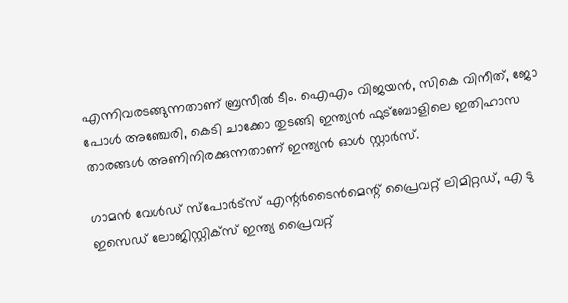എന്നിവരടങ്ങുന്നതാണ് ബ്രസീല്‍ ടീം. ഐഎം വിജയന്‍, സികെ വിനീത്, ജോ പോള്‍ അഞ്ചേരി, കെടി ചാക്കോ തുടങ്ങി ഇന്ത്യന്‍ ഫുട്‌ബോളിലെ ഇതിഹാസ താരങ്ങള്‍ അണിനിരക്കുന്നതാണ് ഇന്ത്യന്‍ ഓള്‍ സ്റ്റാര്‍സ്.

ഗാമന്‍ വേള്‍ഡ് സ്‌പോര്‍ട്‌സ് എന്റര്‍ടൈന്‍മെന്റ് പ്രൈവറ്റ് ലിമിറ്റഡ്, എ ടു ഇസെഡ് ലോജിസ്റ്റിക്‌സ് ഇന്ത്യ പ്രൈവറ്റ്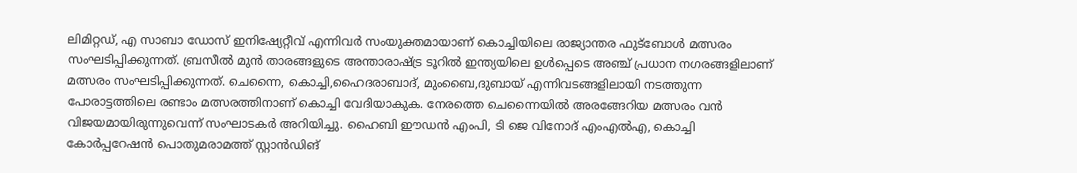ലിമിറ്റഡ്, എ സാബാ ഡോസ് ഇനിഷ്യേറ്റീവ് എന്നിവര്‍ സംയുക്തമായാണ് കൊച്ചിയിലെ രാജ്യാന്തര ഫുട്‌ബോള്‍ മത്സരം സംഘടിപ്പിക്കുന്നത്. ബ്രസീല്‍ മുന്‍ താരങ്ങളുടെ അന്താരാഷ്ട്ര ടൂറില്‍ ഇന്ത്യയിലെ ഉള്‍പ്പെടെ അഞ്ച് പ്രധാന നഗരങ്ങളിലാണ് മത്സരം സംഘടിപ്പിക്കുന്നത്. ചെന്നൈ, കൊച്ചി,ഹൈദരാബാദ്, മുംബൈ,ദുബായ് എന്നിവടങ്ങളിലായി നടത്തുന്ന പോരാട്ടത്തിലെ രണ്ടാം മത്സരത്തിനാണ് കൊച്ചി വേദിയാകുക. നേരത്തെ ചെന്നൈയില്‍ അരങ്ങേറിയ മത്സരം വന്‍ വിജയമായിരുന്നുവെന്ന് സംഘാടകര്‍ അറിയിച്ചു. ഹൈബി ഈഡന്‍ എംപി, ടി ജെ വിനോദ് എംഎല്‍എ, കൊച്ചി കോര്‍പ്പറേഷന്‍ പൊതുമരാമത്ത് സ്റ്റാന്‍ഡിങ്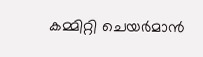കമ്മിറ്റി ചെയര്‍മാന്‍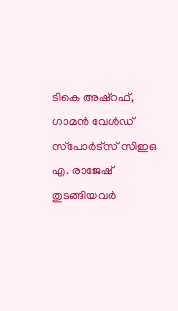ടികെ അഷ്‌റഫ്, ഗാമന്‍ വേള്‍ഡ് സ്‌പോര്‍ട്‌സ് സിഇഒ എ. രാജേഷ് തുടങ്ങിയവര്‍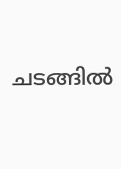ചടങ്ങില്‍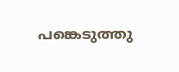പങ്കെടുത്തു